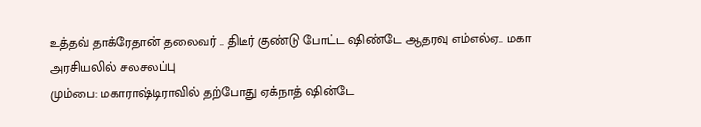உத்தவ் தாக்ரேதான் தலைவர் .. திடீர் குண்டு போட்ட ஷிண்டே ஆதரவு எம்எல்ஏ.. மகா அரசியலில் சலசலப்பு
மும்பை: மகாராஷ்டிராவில் தற்போது ஏக்நாத் ஷின்டே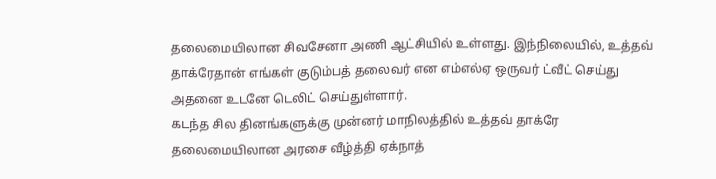தலைமையிலான சிவசேனா அணி ஆட்சியில் உள்ளது. இந்நிலையில், உத்தவ் தாக்ரேதான் எங்கள் குடும்பத் தலைவர் என எம்எல்ஏ ஒருவர் ட்வீட் செய்து அதனை உடனே டெலிட் செய்துள்ளார்.
கடந்த சில தினங்களுக்கு முன்னர் மாநிலத்தில் உத்தவ் தாக்ரே தலைமையிலான அரசை வீழ்த்தி ஏக்நாத்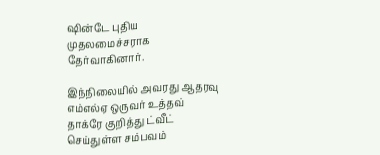ஷின்டே புதிய முதலமைச்சராக தேர்வாகினார்.

இந்நிலையில் அவரது ஆதரவு எம்எல்ஏ ஒருவர் உத்தவ் தாக்ரே குறித்து ட்வீட் செய்துள்ள சம்பவம்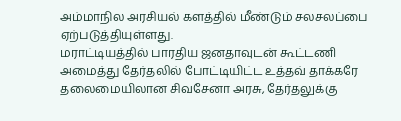அம்மாநில அரசியல் களத்தில் மீண்டும் சலசலப்பை ஏற்படுத்தியுள்ளது.
மராட்டியத்தில் பாரதிய ஜனதாவுடன் கூட்டணி அமைத்து தேர்தலில் போட்டியிட்ட உத்தவ் தாக்கரே தலைமையிலான சிவசேனா அரசு, தேர்தலுக்கு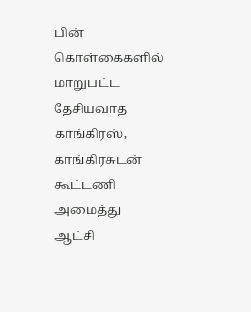பின் கொள்கைகளில் மாறுபட்ட தேசியவாத காங்கிரஸ், காங்கிரசுடன் கூட்டணி அமைத்து ஆட்சி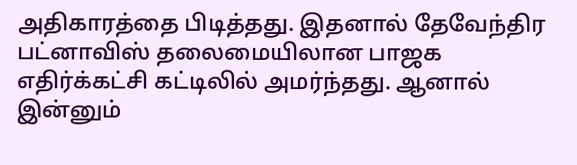அதிகாரத்தை பிடித்தது. இதனால் தேவேந்திர பட்னாவிஸ் தலைமையிலான பாஜக எதிர்க்கட்சி கட்டிலில் அமர்ந்தது. ஆனால் இன்னும்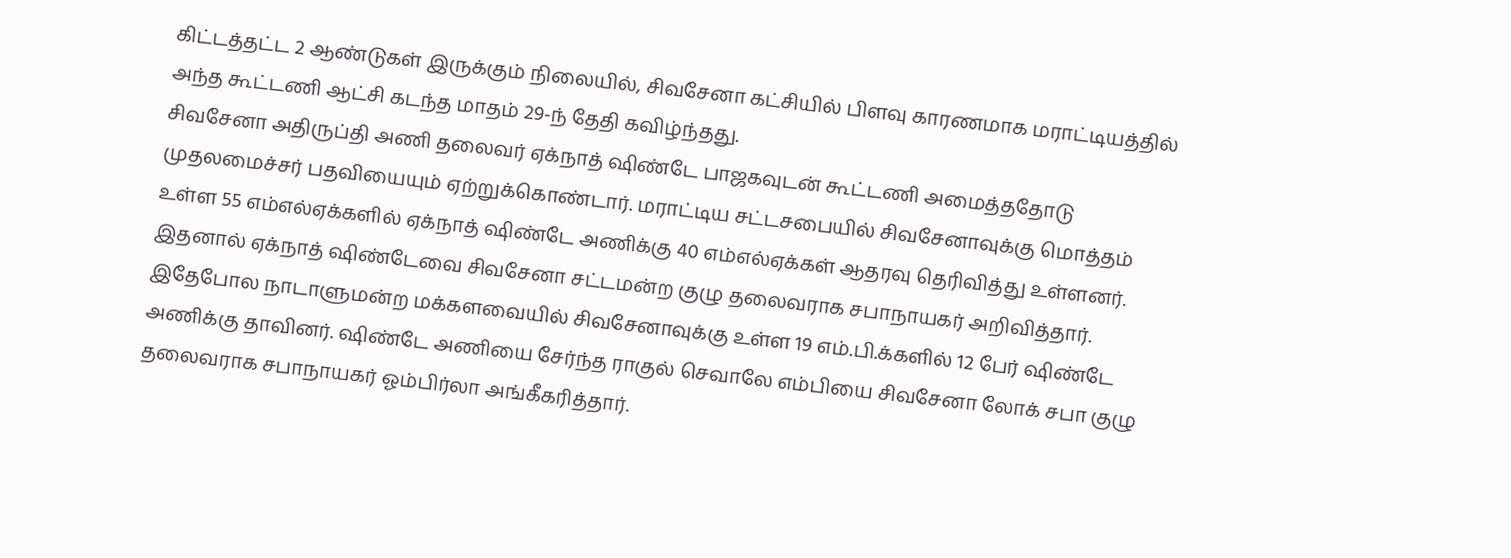கிட்டத்தட்ட 2 ஆண்டுகள் இருக்கும் நிலையில், சிவசேனா கட்சியில் பிளவு காரணமாக மராட்டியத்தில் அந்த கூட்டணி ஆட்சி கடந்த மாதம் 29-ந் தேதி கவிழ்ந்தது.
சிவசேனா அதிருப்தி அணி தலைவர் ஏக்நாத் ஷிண்டே பாஜகவுடன் கூட்டணி அமைத்ததோடு முதலமைச்சர் பதவியையும் ஏற்றுக்கொண்டார். மராட்டிய சட்டசபையில் சிவசேனாவுக்கு மொத்தம் உள்ள 55 எம்எல்ஏக்களில் ஏக்நாத் ஷிண்டே அணிக்கு 40 எம்எல்ஏக்கள் ஆதரவு தெரிவித்து உள்ளனர். இதனால் ஏக்நாத் ஷிண்டேவை சிவசேனா சட்டமன்ற குழு தலைவராக சபாநாயகர் அறிவித்தார். இதேபோல நாடாளுமன்ற மக்களவையில் சிவசேனாவுக்கு உள்ள 19 எம்.பி.க்களில் 12 பேர் ஷிண்டே அணிக்கு தாவினர். ஷிண்டே அணியை சேர்ந்த ராகுல் செவாலே எம்பியை சிவசேனா லோக் சபா குழு தலைவராக சபாநாயகர் ஓம்பிர்லா அங்கீகரித்தார்.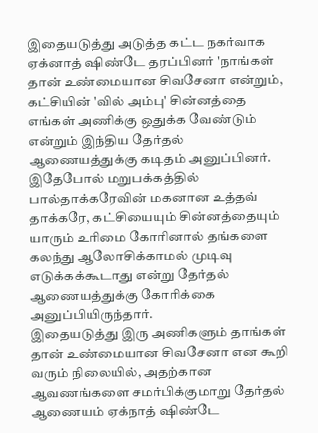இதையடுத்து அடுத்த கட்ட நகர்வாக ஏக்னாத் ஷிண்டே தரப்பினர் 'நாங்கள் தான் உண்மையான சிவசேனா என்றும், கட்சியின் 'வில் அம்பு' சின்னத்தை எங்கள் அணிக்கு ஒதுக்க வேண்டும் என்றும் இந்திய தேர்தல் ஆணையத்துக்கு கடிதம் அனுப்பினர். இதேபோல் மறுபக்கத்தில் பால்தாக்கரேவின் மகனான உத்தவ் தாக்கரே, கட்சியையும் சின்னத்தையும் யாரும் உரிமை கோரினால் தங்களை கலந்து ஆலோசிக்காமல் முடிவு எடுக்கக்கூடாது என்று தேர்தல் ஆணையத்துக்கு கோரிக்கை அனுப்பியிருந்தார்.
இதையடுத்து இரு அணிகளும் தாங்கள் தான் உண்மையான சிவசேனா என கூறி வரும் நிலையில், அதற்கான ஆவணங்களை சமர்பிக்குமாறு தேர்தல் ஆணையம் ஏக்நாத் ஷிண்டே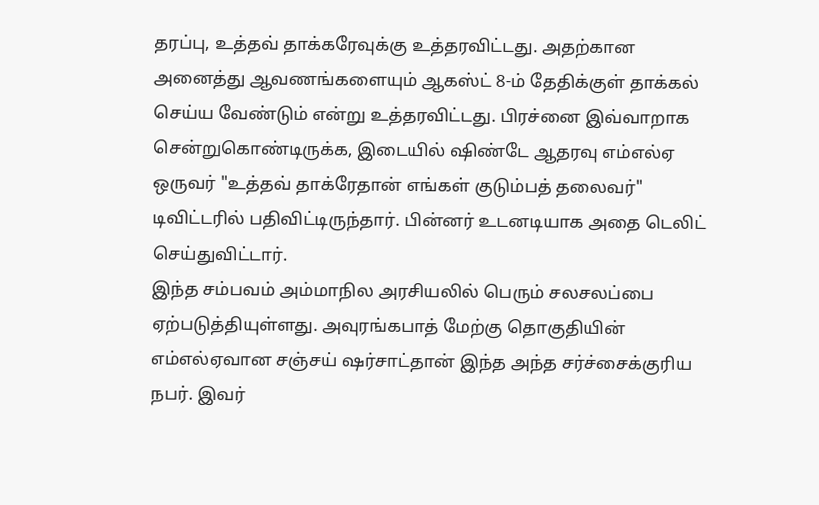தரப்பு, உத்தவ் தாக்கரேவுக்கு உத்தரவிட்டது. அதற்கான அனைத்து ஆவணங்களையும் ஆகஸ்ட் 8-ம் தேதிக்குள் தாக்கல் செய்ய வேண்டும் என்று உத்தரவிட்டது. பிரச்னை இவ்வாறாக சென்றுகொண்டிருக்க, இடையில் ஷிண்டே ஆதரவு எம்எல்ஏ ஒருவர் "உத்தவ் தாக்ரேதான் எங்கள் குடும்பத் தலைவர்" டிவிட்டரில் பதிவிட்டிருந்தார். பின்னர் உடனடியாக அதை டெலிட் செய்துவிட்டார்.
இந்த சம்பவம் அம்மாநில அரசியலில் பெரும் சலசலப்பை ஏற்படுத்தியுள்ளது. அவுரங்கபாத் மேற்கு தொகுதியின் எம்எல்ஏவான சஞ்சய் ஷர்சாட்தான் இந்த அந்த சர்ச்சைக்குரிய நபர். இவர்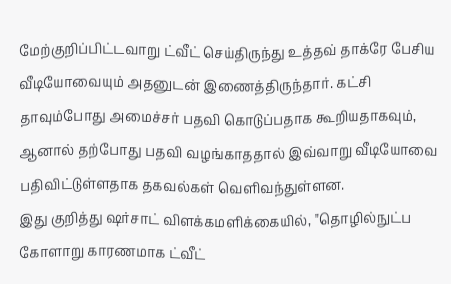மேற்குறிப்பிட்டவாறு ட்வீட் செய்திருந்து உத்தவ் தாக்ரே பேசிய வீடியோவையும் அதனுடன் இணைத்திருந்தார். கட்சி தாவும்போது அமைச்சர் பதவி கொடுப்பதாக கூறியதாகவும், ஆனால் தற்போது பதவி வழங்காததால் இவ்வாறு வீடியோவை பதிவிட்டுள்ளதாக தகவல்கள் வெளிவந்துள்ளன.
இது குறித்து ஷர்சாட் விளக்கமளிக்கையில், "தொழில்நுட்ப கோளாறு காரணமாக ட்வீட்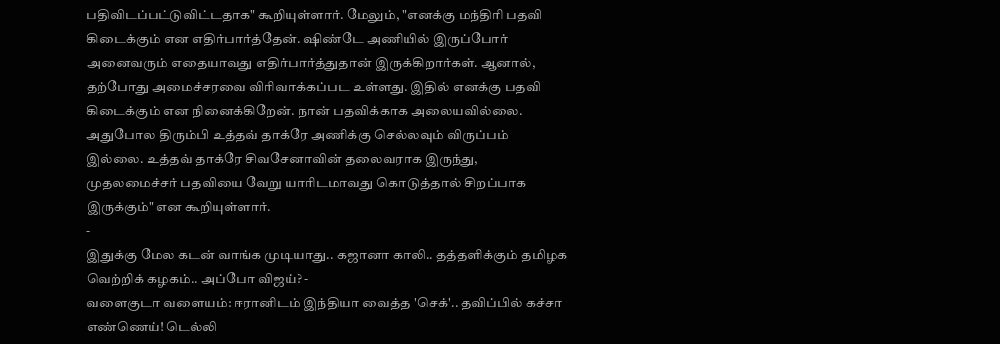பதிவிடப்பட்டுவிட்டதாக" கூறியுள்ளார். மேலும், "எனக்கு மந்திரி பதவி கிடைக்கும் என எதிர்பார்த்தேன். ஷிண்டே அணியில் இருப்போர் அனைவரும் எதையாவது எதிர்பார்த்துதான் இருக்கிறார்கள். ஆனால், தற்போது அமைச்சரவை விரிவாக்கப்பட உள்ளது. இதில் எனக்கு பதவி கிடைக்கும் என நினைக்கிறேன். நான் பதவிக்காக அலையவில்லை. அதுபோல திரும்பி உத்தவ் தாக்ரே அணிக்கு செல்லவும் விருப்பம் இல்லை. உத்தவ் தாக்ரே சிவசேனாவின் தலைவராக இருந்து, முதலமைச்சர் பதவியை வேறு யாரிடமாவது கொடுத்தால் சிறப்பாக இருக்கும்" என கூறியுள்ளார்.
-
இதுக்கு மேல கடன் வாங்க முடியாது.. கஜானா காலி.. தத்தளிக்கும் தமிழக வெற்றிக் கழகம்.. அப்போ விஜய்? -
வளைகுடா வளையம்: ஈரானிடம் இந்தியா வைத்த 'செக்'.. தவிப்பில் கச்சா எண்ணெய்! டெல்லி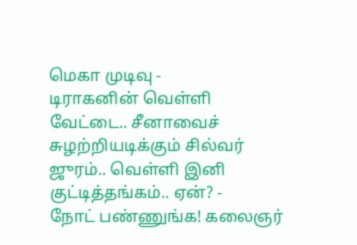மெகா முடிவு -
டிராகனின் வெள்ளி வேட்டை.. சீனாவைச் சுழற்றியடிக்கும் சில்வர் ஜுரம்.. வெள்ளி இனி குட்டித்தங்கம்.. ஏன்? -
நோட் பண்ணுங்க! கலைஞர்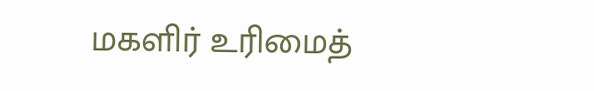மகளிர் உரிமைத்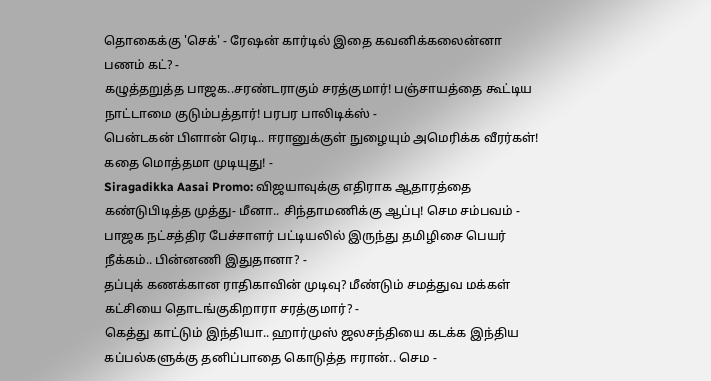தொகைக்கு 'செக்' - ரேஷன் கார்டில் இதை கவனிக்கலைன்னா பணம் கட்? -
கழுத்தறுத்த பாஜக..சரண்டராகும் சரத்குமார்! பஞ்சாயத்தை கூட்டிய நாட்டாமை குடும்பத்தார்! பரபர பாலிடிக்ஸ் -
பென்டகன் பிளான் ரெடி.. ஈரானுக்குள் நுழையும் அமெரிக்க வீரர்கள்! கதை மொத்தமா முடியுது! -
Siragadikka Aasai Promo: விஜயாவுக்கு எதிராக ஆதாரத்தை கண்டுபிடித்த முத்து- மீனா.. சிந்தாமணிக்கு ஆப்பு! செம சம்பவம் -
பாஜக நட்சத்திர பேச்சாளர் பட்டியலில் இருந்து தமிழிசை பெயர் நீக்கம்.. பின்னணி இதுதானா? -
தப்புக் கணக்கான ராதிகாவின் முடிவு? மீண்டும் சமத்துவ மக்கள் கட்சியை தொடங்குகிறாரா சரத்குமார்? -
கெத்து காட்டும் இந்தியா.. ஹார்முஸ் ஜலசந்தியை கடக்க இந்திய கப்பல்களுக்கு தனிப்பாதை கொடுத்த ஈரான்.. செம -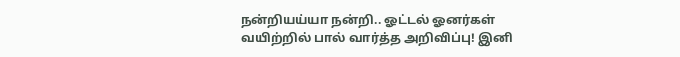நன்றியய்யா நன்றி.. ஓட்டல் ஓனர்கள் வயிற்றில் பால் வார்த்த அறிவிப்பு! இனி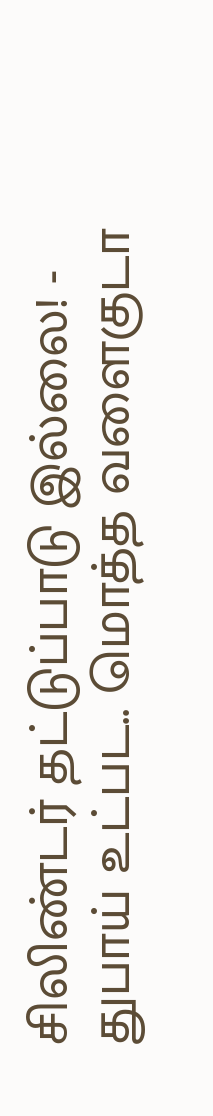சிலிண்டர் தட்டுப்பாடு இல்லை! -
துபாய் உட்பட.. மொத்த வளைகுடா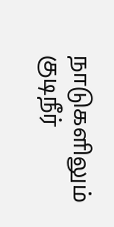நாடுகளிலும் குடிநீர்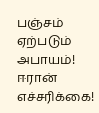பஞ்சம் ஏற்படும் அபாயம்! ஈரான் எச்சரிக்கை!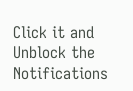Click it and Unblock the Notifications